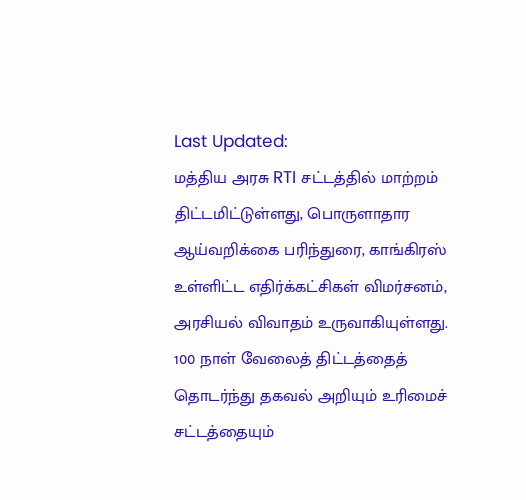Last Updated:
மத்திய அரசு RTI சட்டத்தில் மாற்றம் திட்டமிட்டுள்ளது, பொருளாதார ஆய்வறிக்கை பரிந்துரை, காங்கிரஸ் உள்ளிட்ட எதிர்க்கட்சிகள் விமர்சனம், அரசியல் விவாதம் உருவாகியுள்ளது.
100 நாள் வேலைத் திட்டத்தைத் தொடர்ந்து தகவல் அறியும் உரிமைச் சட்டத்தையும்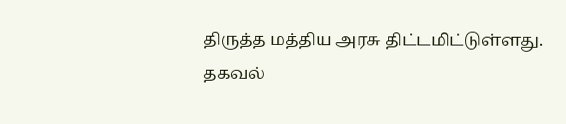திருத்த மத்திய அரசு திட்டமிட்டுள்ளது.
தகவல்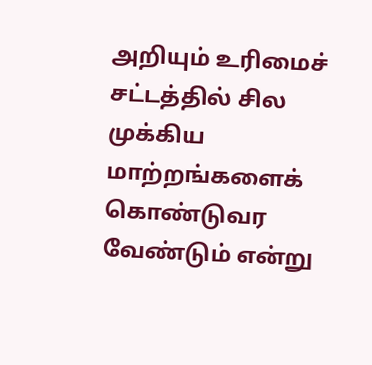அறியும் உரிமைச் சட்டத்தில் சில முக்கிய மாற்றங்களைக் கொண்டுவர வேண்டும் என்று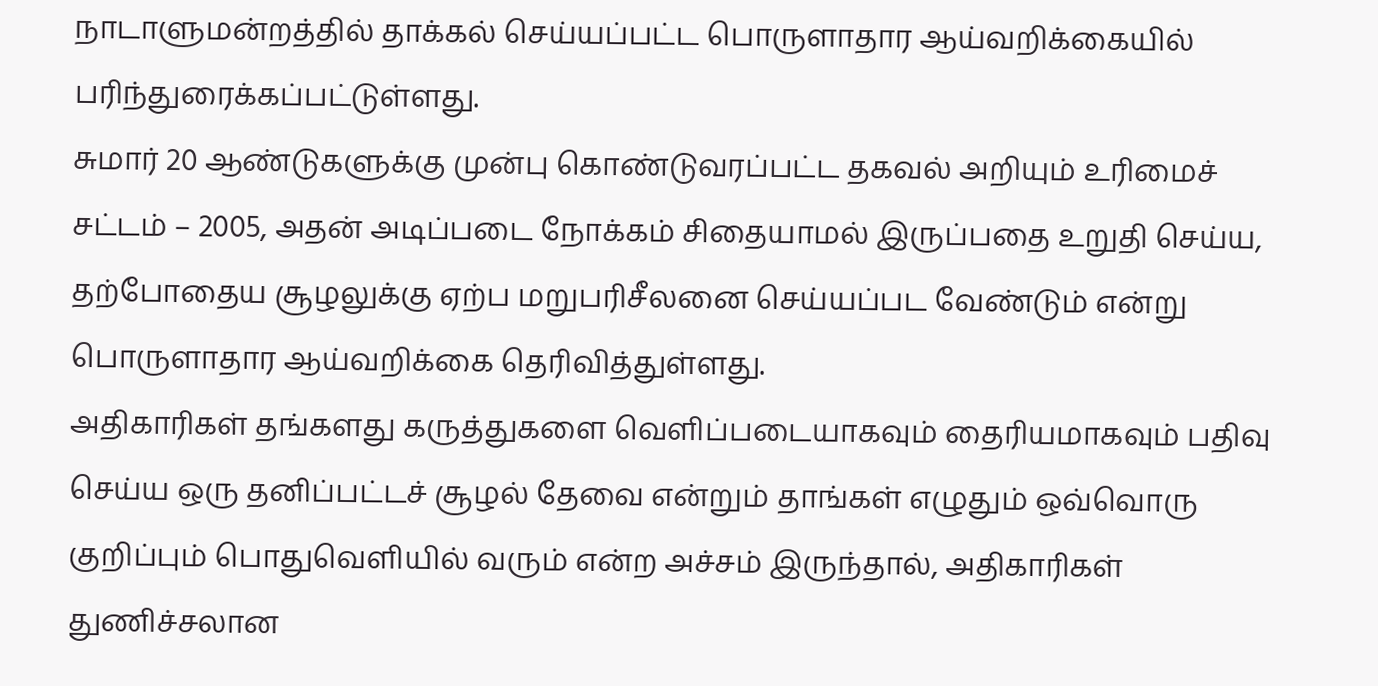நாடாளுமன்றத்தில் தாக்கல் செய்யப்பட்ட பொருளாதார ஆய்வறிக்கையில் பரிந்துரைக்கப்பட்டுள்ளது.
சுமார் 20 ஆண்டுகளுக்கு முன்பு கொண்டுவரப்பட்ட தகவல் அறியும் உரிமைச் சட்டம் – 2005, அதன் அடிப்படை நோக்கம் சிதையாமல் இருப்பதை உறுதி செய்ய, தற்போதைய சூழலுக்கு ஏற்ப மறுபரிசீலனை செய்யப்பட வேண்டும் என்று பொருளாதார ஆய்வறிக்கை தெரிவித்துள்ளது.
அதிகாரிகள் தங்களது கருத்துகளை வெளிப்படையாகவும் தைரியமாகவும் பதிவு செய்ய ஒரு தனிப்பட்டச் சூழல் தேவை என்றும் தாங்கள் எழுதும் ஒவ்வொரு குறிப்பும் பொதுவெளியில் வரும் என்ற அச்சம் இருந்தால், அதிகாரிகள் துணிச்சலான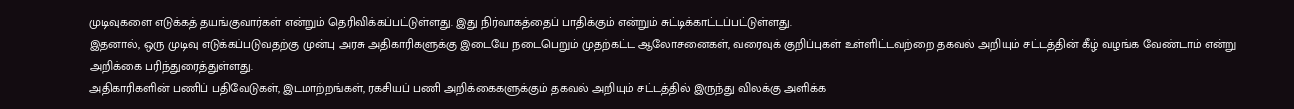முடிவுகளை எடுக்கத் தயங்குவார்கள் என்றும் தெரிவிக்கப்பட்டுள்ளது. இது நிர்வாகத்தைப் பாதிக்கும் என்றும் சுட்டிக்காட்டப்பட்டுள்ளது.
இதனால், ஒரு முடிவு எடுக்கப்படுவதற்கு முன்பு அரசு அதிகாரிகளுக்கு இடையே நடைபெறும் முதற்கட்ட ஆலோசனைகள், வரைவுக் குறிப்புகள் உள்ளிட்டவற்றை தகவல் அறியும் சட்டத்தின் கீழ் வழங்க வேண்டாம் என்று அறிக்கை பரிந்துரைத்துள்ளது.
அதிகாரிகளின் பணிப் பதிவேடுகள், இடமாற்றங்கள், ரகசியப் பணி அறிக்கைகளுக்கும் தகவல் அறியும் சட்டத்தில் இருந்து விலக்கு அளிக்க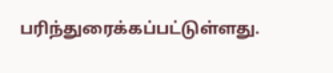பரிந்துரைக்கப்பட்டுள்ளது.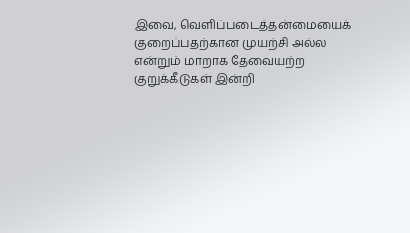இவை, வெளிப்படைத்தன்மையைக் குறைப்பதற்கான முயற்சி அல்ல என்றும் மாறாக தேவையற்ற குறுக்கீடுகள் இன்றி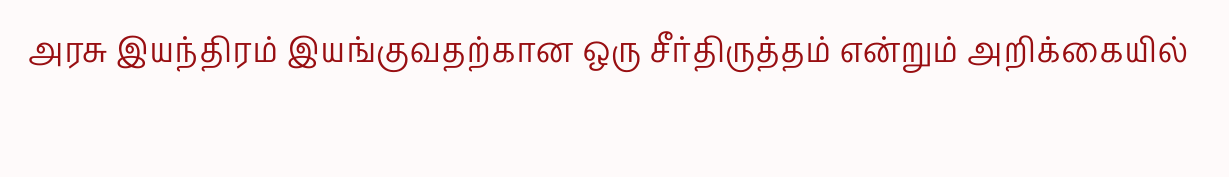அரசு இயந்திரம் இயங்குவதற்கான ஒரு சீர்திருத்தம் என்றும் அறிக்கையில்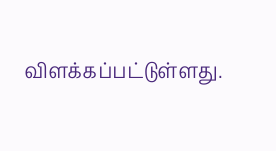விளக்கப்பட்டுள்ளது.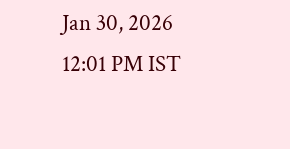Jan 30, 2026 12:01 PM IST